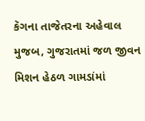કૅગના તાજેતરના અહેવાલ મુજબ, ગુજરાતમાં જળ જીવન મિશન હેઠળ ગામડાંમાં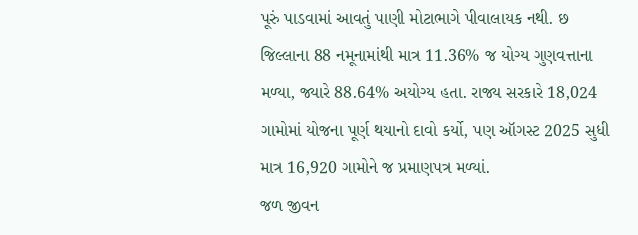પૂરું પાડવામાં આવતું પાણી મોટાભાગે પીવાલાયક નથી. છ જિલ્લાના 88 નમૂનામાંથી માત્ર 11.36% જ યોગ્ય ગુણવત્તાના મળ્યા, જ્યારે 88.64% અયોગ્ય હતા. રાજ્ય સરકારે 18,024 ગામોમાં યોજના પૂર્ણ થયાનો દાવો કર્યો, પણ ઑગસ્ટ 2025 સુધી માત્ર 16,920 ગામોને જ પ્રમાણપત્ર મળ્યાં.
જળ જીવન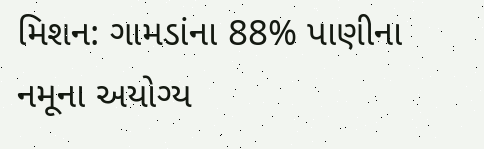મિશન: ગામડાંના 88% પાણીના નમૂના અયોગ્ય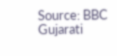Source: BBC Gujarati